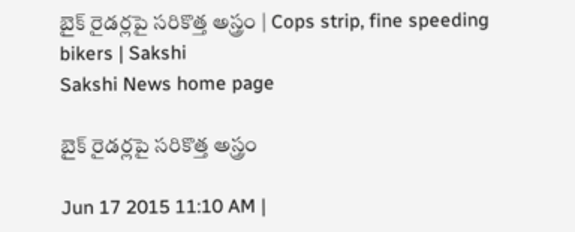బైక్ రైడర్లపై సరికొత్త అస్త్రం | Cops strip, fine speeding bikers | Sakshi
Sakshi News home page

బైక్ రైడర్లపై సరికొత్త అస్త్రం

Jun 17 2015 11:10 AM |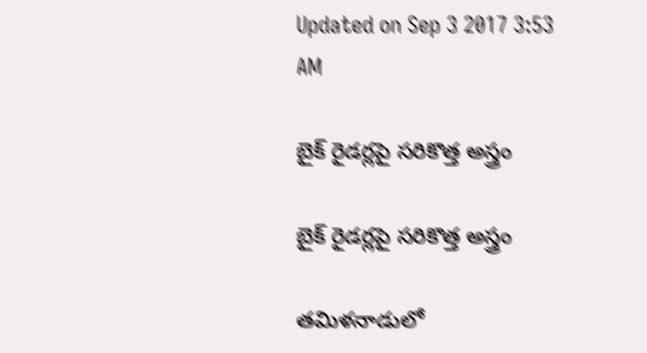Updated on Sep 3 2017 3:53 AM

బైక్ రైడర్లపై సరికొత్త అస్త్రం

బైక్ రైడర్లపై సరికొత్త అస్త్రం

తమిళనాడులో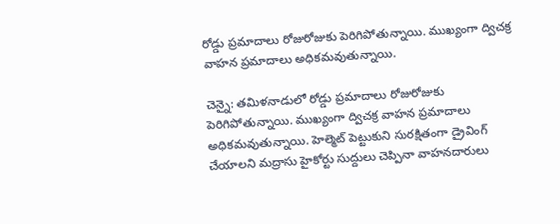రోడ్డు ప్రమాదాలు రోజురోజుకు పెరిగిపోతున్నాయి. ముఖ్యంగా ద్విచక్ర వాహన ప్రమాదాలు అధికమవుతున్నాయి.

చెన్నై: తమిళనాడులో రోడ్డు ప్రమాదాలు రోజురోజుకు పెరిగిపోతున్నాయి. ముఖ్యంగా ద్విచక్ర వాహన ప్రమాదాలు అధికమవుతున్నాయి. హెల్మెట్ పెట్టుకుని సురక్షితంగా డ్రైవింగ్ చేయాలని మద్రాసు హైకోర్టు సుద్దులు చెప్పినా వాహనదారులు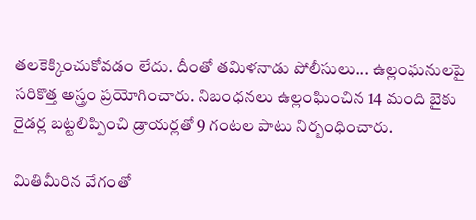తలకెక్కించుకోవడం లేదు. దీంతో తమిళనాడు పోలీసులు... ఉల్లంఘనులపై సరికొత్త అస్త్రం ప్రయోగించారు. నిబంధనలు ఉల్లంఘించిన 14 మంది బైకు రైడర్ల బట్టలిప్పించి డ్రాయర్లతో 9 గంటల పాటు నిర్బంధించారు.

మితిమీరిన వేగంతో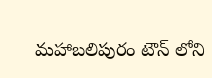మహాబలిపురం టౌన్ లోని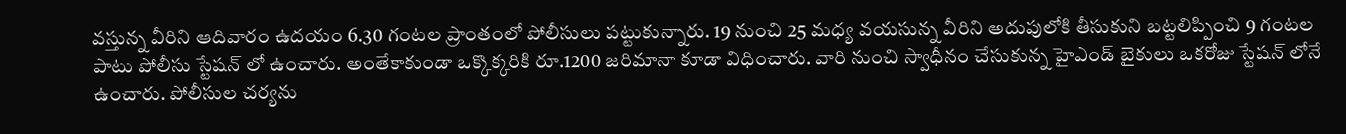వస్తున్న వీరిని ఆదివారం ఉదయం 6.30 గంటల ప్రాంతంలో పోలీసులు పట్టుకున్నారు. 19 నుంచి 25 మధ్య వయసున్న వీరిని అదుపులోకి తీసుకుని బట్టలిప్పించి 9 గంటల పాటు పోలీసు స్టేషన్ లో ఉంచారు. అంతేకాకుండా ఒక్కొక్కరికి రూ.1200 జరిమానా కూడా విధించారు. వారి నుంచి స్వాధీనం చేసుకున్న హైఎండ్ బైకులు ఒకరోజు స్టేషన్ లోనే ఉంచారు. పోలీసుల చర్యను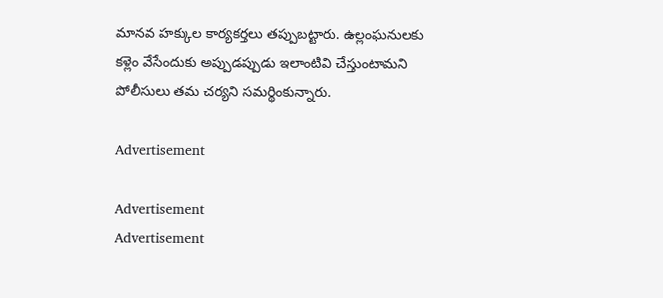మానవ హక్కుల కార్యకర్తలు తప్పుబట్టారు. ఉల్లంఘనులకు కళ్లెం వేసేందుకు అప్పుడప్పుడు ఇలాంటివి చేస్తుంటామని పోలీసులు తమ చర్యని సమర్థింకున్నారు.

Advertisement

Advertisement
Advertisement